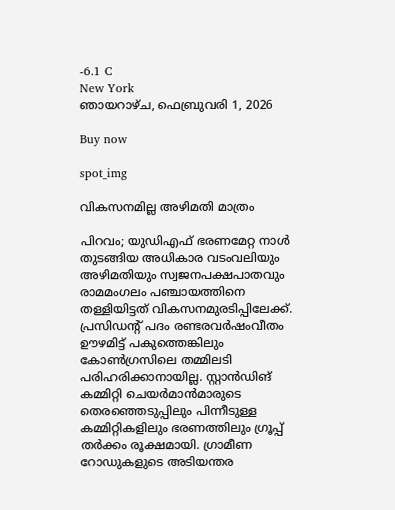-6.1 C
New York
ഞായറാഴ്‌ച, ഫെബ്രുവരി 1, 2026

Buy now

spot_img

വികസനമില്ല അഴിമതി മാത്രം

പിറവം; യുഡിഎഫ് ഭരണമേറ്റ നാൾ തുടങ്ങിയ അധികാര വടംവലിയും അഴിമതിയും സ്വജനപക്ഷപാതവും രാമമംഗലം പഞ്ചായത്തിനെ തള്ളിയിട്ടത് വികസനമുരടിപ്പിലേക്ക്. പ്രസിഡന്റ്‌ പദം രണ്ടരവർഷംവീതം ഊഴമിട്ട് പകുത്തെങ്കിലും കോൺഗ്രസിലെ തമ്മിലടി പരിഹരിക്കാനായില്ല. സ്റ്റാൻഡിങ് കമ്മിറ്റി ചെയർമാൻമാരുടെ തെരഞ്ഞെടുപ്പിലും പിന്നീടുള്ള കമ്മിറ്റികളിലും ഭരണത്തിലും ഗ്രൂപ്പ് തർക്കം രൂക്ഷമായി. ഗ്രാമീണ റോഡുകളുടെ അടിയന്തര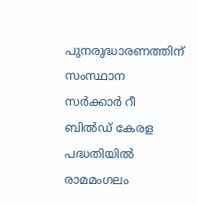പുനരുദ്ധാരണത്തിന് സംസ്ഥാന സർക്കാർ റീ ബിൽഡ് കേരള പദ്ധതിയിൽ രാമമംഗലം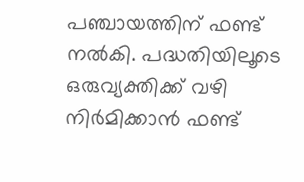പഞ്ചായത്തിന് ഫണ്ട് നൽകി. പദ്ധതിയിലൂടെ ഒരുവ്യക്തിക്ക് വഴി നിർമിക്കാൻ ഫണ്ട്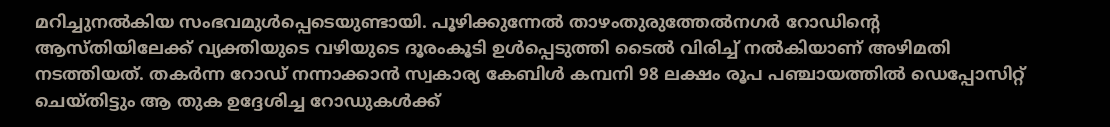മറിച്ചുനൽകിയ സംഭവമുൾപ്പെടെയുണ്ടായി. പൂഴിക്കുന്നേൽ താഴംതുരുത്തേൽനഗർ റോഡിന്റെ ആസ്തിയിലേക്ക് വ്യക്തിയുടെ വഴിയുടെ ദൂരംകൂടി ഉൾപ്പെടുത്തി ടൈൽ വിരിച്ച് നൽകിയാണ് അഴിമതി നടത്തിയത്. തകർന്ന റോഡ് നന്നാക്കാൻ സ്വകാര്യ കേബിൾ കമ്പനി 98 ലക്ഷം രൂപ പഞ്ചായത്തിൽ ഡെപ്പോസിറ്റ് ചെയ്തിട്ടും ആ തുക ഉദ്ദേശിച്ച റോഡുകൾക്ക്‌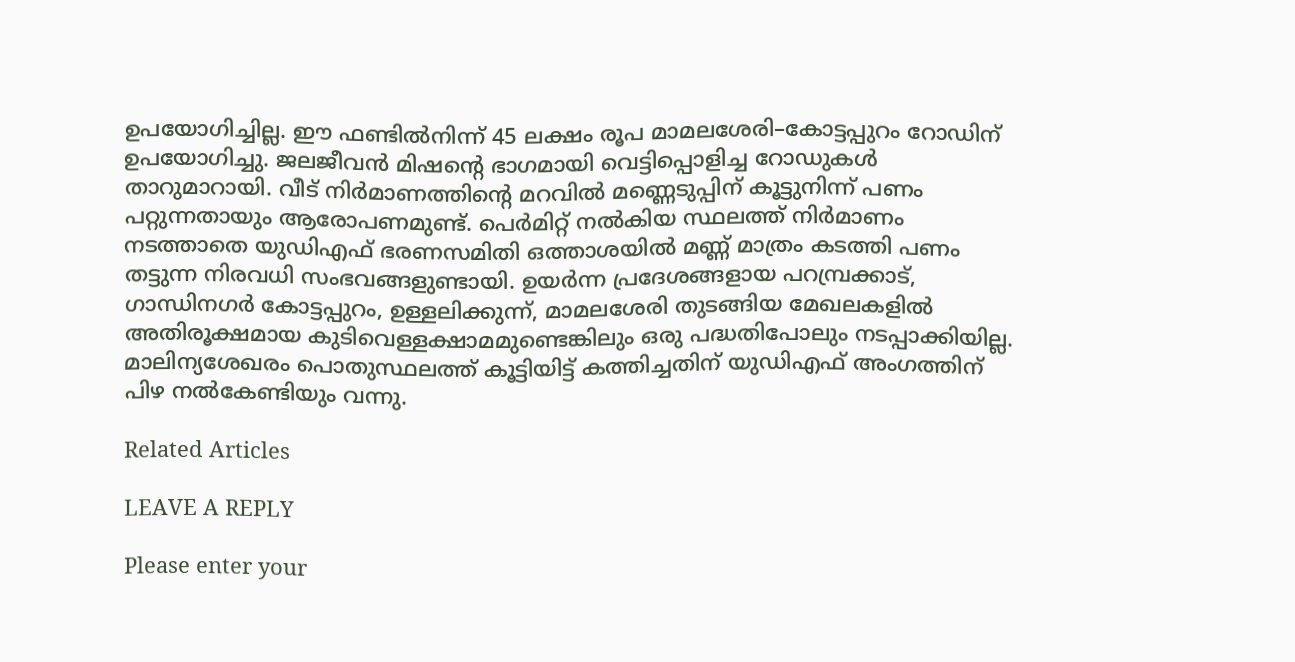ഉപയോഗിച്ചില്ല. ഈ ഫണ്ടിൽനിന്ന്‌ 45 ലക്ഷം രൂപ മാമലശേരി–കോട്ടപ്പുറം റോഡിന് ഉപയോഗിച്ചു. ജലജീവന്‍ മിഷന്റെ ഭാഗമായി വെട്ടിപ്പൊളിച്ച റോഡുകൾ താറുമാറായി. വീട് നിർമാണത്തിന്റെ മറവിൽ മണ്ണെടുപ്പിന് കൂട്ടുനിന്ന്‌ പണം പറ്റുന്നതായും ആരോപണമുണ്ട്‌. പെർമിറ്റ് നൽകിയ സ്ഥലത്ത് നിർമാണം നടത്താതെ യുഡിഎഫ് ഭരണസമിതി ഒത്താശയിൽ മണ്ണ് മാത്രം കടത്തി പണം തട്ടുന്ന നിരവധി സംഭവങ്ങളുണ്ടായി. ഉയർന്ന പ്രദേശങ്ങളായ പറമ്പ്രക്കാട്, ഗാന്ധിനഗർ കോട്ടപ്പുറം, ഉള്ളലിക്കുന്ന്‌, മാമലശേരി തുടങ്ങിയ മേഖലകളിൽ അതിരൂക്ഷമായ കുടിവെള്ളക്ഷാമമുണ്ടെങ്കിലും ഒരു പദ്ധതിപോലും നടപ്പാക്കിയില്ല. മാലിന്യശേഖരം പൊതുസ്ഥലത്ത് കൂട്ടിയിട്ട് കത്തിച്ചതിന് യുഡിഎഫ് അംഗത്തിന് പിഴ നൽകേണ്ടിയും വന്നു.

Related Articles

LEAVE A REPLY

Please enter your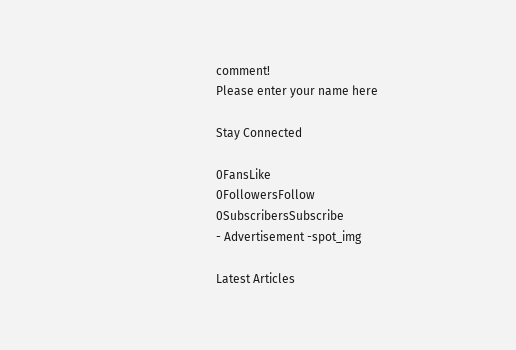comment!
Please enter your name here

Stay Connected

0FansLike
0FollowersFollow
0SubscribersSubscribe
- Advertisement -spot_img

Latest Articles